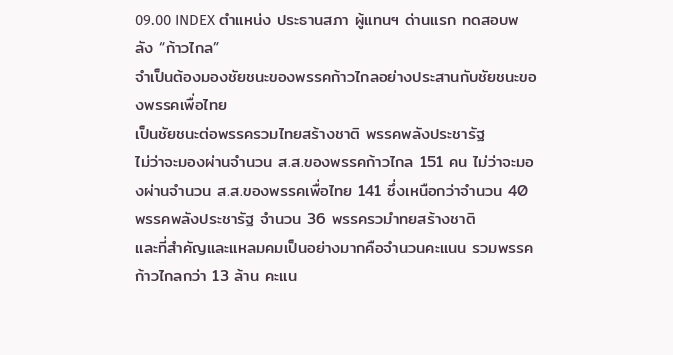09.00 INDEX ตำแหน่ง ประธานสภา ผู้แทนฯ ด่านแรก ทดสอบพลัง “ก้าวไกล”
จำเป็นต้องมองชัยชนะของพรรคก้าวไกลอย่างประสานกับชัยชนะของพรรคเพื่อไทย
เป็นชัยชนะต่อพรรครวมไทยสร้างชาติ พรรคพลังประชารัฐ
ไม่ว่าจะมองผ่านจำนวน ส.ส.ของพรรคก้าวไกล 151 คน ไม่ว่าจะมองผ่านจำนวน ส.ส.ของพรรคเพื่อไทย 141 ซึ่งเหนือกว่าจำนวน 40 พรรคพลังประชารัฐ จำนวน 36 พรรครวมำทยสร้างชาติ
และที่สำคัญและแหลมคมเป็นอย่างมากคือจำนวนคะแนน รวมพรรคก้าวไกลกว่า 13 ล้าน คะแน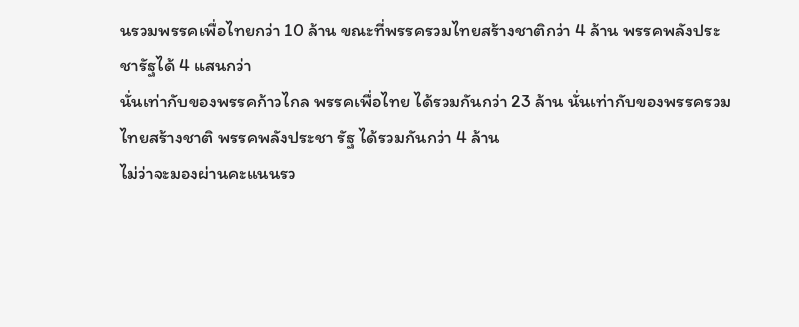นรวมพรรคเพื่อไทยกว่า 10 ล้าน ขณะที่พรรครวมไทยสร้างชาติกว่า 4 ล้าน พรรคพลังประชารัฐได้ 4 แสนกว่า
นั่นเท่ากับของพรรคก้าวไกล พรรคเพื่อไทย ได้รวมกันกว่า 23 ล้าน นั่นเท่ากับของพรรครวมไทยสร้างชาติ พรรคพลังประชา รัฐ ได้รวมกันกว่า 4 ล้าน
ไม่ว่าจะมองผ่านคะแนนรว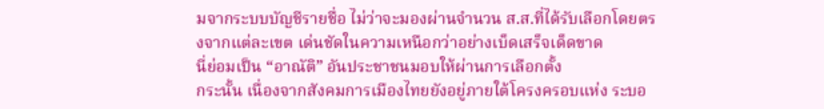มจากระบบบัญชีรายชื่อ ไม่ว่าจะมองผ่านจำนวน ส.ส.ที่ได้รับเลือกโดยตรงจากแต่ละเขต เด่นชัดในความเหนือกว่าอย่างเบ็ดเสร็จเด็ดขาด
นี่ย่อมเป็น “อาณัติ” อันประชาชนมอบให้ผ่านการเลือกตั้ง
กระนั้น เนื่องจากสังคมการเมืองไทยยังอยู่ภายใต้โครงครอบแห่ง ระบอ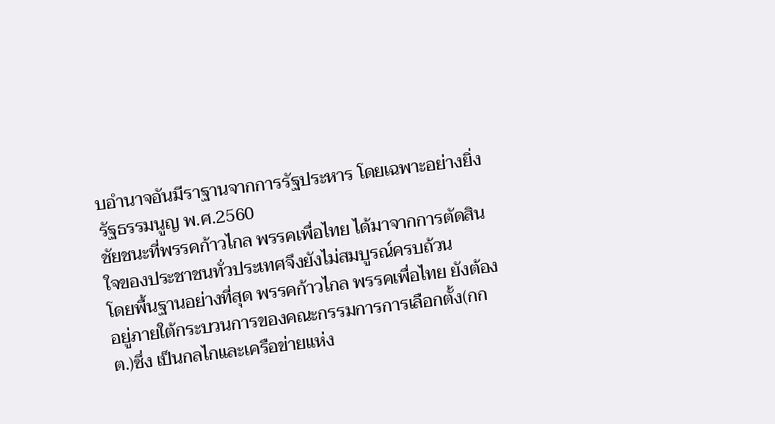บอำนาจอันมีราฐานจากการรัฐประหาร โดยเฉพาะอย่างยิ่ง รัฐธรรมนูญ พ.ศ.2560
ชัยชนะที่พรรคก้าวไกล พรรคเพื่อไทย ได้มาจากการตัดสินใจของประชาชนทั่วประเทศจึงยังไม่สมบูรณ์ครบถ้วน
โดยพื้นฐานอย่างที่สุด พรรคก้าวไกล พรรคเพื่อไทย ยังต้องอยู่ภายใต้กระบวนการของคณะกรรมการการเลือกตั้ง(กกต.)ซึ่ง เป็นกลไกและเครือข่ายแห่ง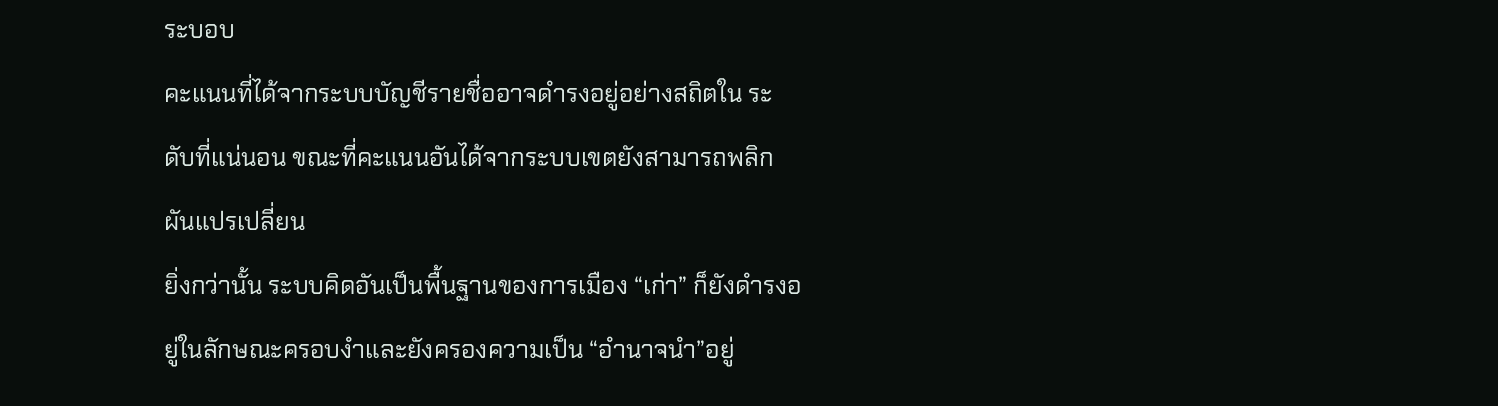ระบอบ
คะแนนที่ได้จากระบบบัญชีรายชื่ออาจดำรงอยู่อย่างสถิตใน ระดับที่แน่นอน ขณะที่คะแนนอันได้จากระบบเขตยังสามารถพลิกผันแปรเปลี่ยน
ยิ่งกว่านั้น ระบบคิดอันเป็นพื้นฐานของการเมือง “เก่า” ก็ยังดำรงอยู่ในลักษณะครอบงำและยังครองความเป็น “อำนาจนำ”อยู่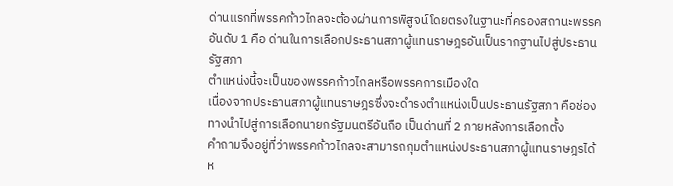ด่านแรกที่พรรคก้าวไกลจะต้องผ่านการพิสูจน์โดยตรงในฐานะที่ครองสถานะพรรคอันดับ 1 คือ ด่านในการเลือกประธานสภาผู้แทนราษฎรอันเป็นรากฐานไปสู่ประธานรัฐสภา
ตำแหน่งนี้จะเป็นของพรรคก้าวไกลหรือพรรคการเมืองใด
เนื่องจากประธานสภาผู้แทนราษฎรซึ่งจะดำรงตำแหน่งเป็นประธานรัฐสภา คือช่องทางนำไปสู่การเลือกนายกรัฐมนตรีอันถือ เป็นด่านที่ 2 ภายหลังการเลือกตั้ง
คำถามจึงอยู่ที่ว่าพรรคก้าวไกลจะสามารถกุมตำแหน่งประธานสภาผู้แทนราษฎรได้ห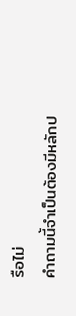รือไม่
คำถามนี้จำเป็นต้องมีหลักป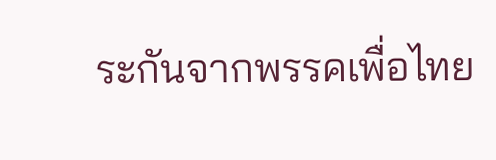ระกันจากพรรคเพื่อไทย